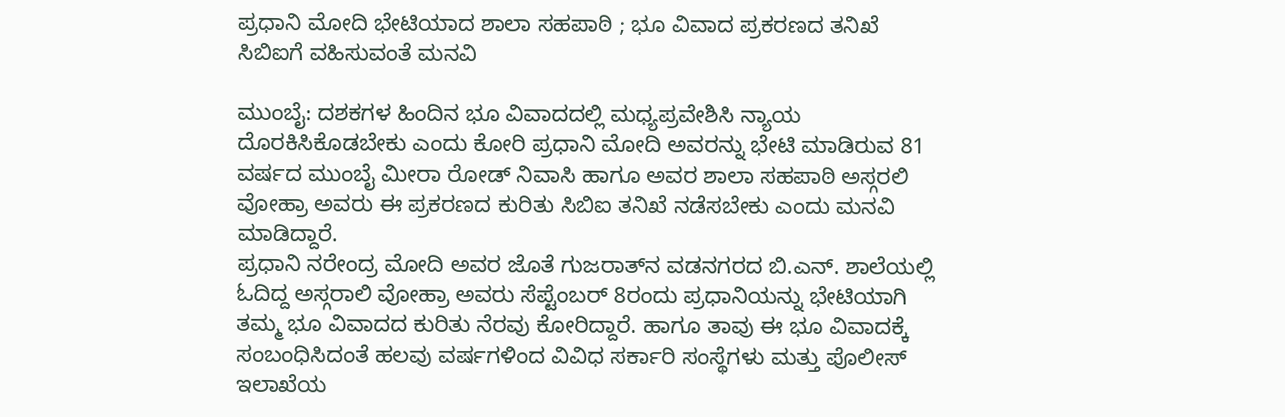ಪ್ರಧಾನಿ ಮೋದಿ ಭೇಟಿಯಾದ ಶಾಲಾ ಸಹಪಾಠಿ ; ಭೂ ವಿವಾದ ಪ್ರಕರಣದ ತನಿಖೆ ಸಿಬಿಐಗೆ ವಹಿಸುವಂತೆ ಮನವಿ

ಮುಂಬೈ: ದಶಕಗಳ ಹಿಂದಿನ ಭೂ ವಿವಾದದಲ್ಲಿ ಮಧ್ಯಪ್ರವೇಶಿಸಿ ನ್ಯಾಯ ದೊರಕಿಸಿಕೊಡಬೇಕು ಎಂದು ಕೋರಿ ಪ್ರಧಾನಿ ಮೋದಿ ಅವರನ್ನು ಭೇಟಿ ಮಾಡಿರುವ 81 ವರ್ಷದ ಮುಂಬೈ ಮೀರಾ ರೋಡ್ ನಿವಾಸಿ ಹಾಗೂ ಅವರ ಶಾಲಾ ಸಹಪಾಠಿ ಅಸ್ಗರಲಿ ವೋಹ್ರಾ ಅವರು ಈ ಪ್ರಕರಣದ ಕುರಿತು ಸಿಬಿಐ ತನಿಖೆ ನಡೆಸಬೇಕು ಎಂದು ಮನವಿ ಮಾಡಿದ್ದಾರೆ.
ಪ್ರಧಾನಿ ನರೇಂದ್ರ ಮೋದಿ ಅವರ ಜೊತೆ ಗುಜರಾತ್‌ನ ವಡನಗರದ ಬಿ.ಎನ್. ಶಾಲೆಯಲ್ಲಿ ಓದಿದ್ದ ಅಸ್ಗರಾಲಿ ವೋಹ್ರಾ ಅವರು ಸೆಪ್ಟೆಂಬರ್‌ 8ರಂದು ಪ್ರಧಾನಿಯನ್ನು ಭೇಟಿಯಾಗಿ ತಮ್ಮ ಭೂ ವಿವಾದದ ಕುರಿತು ನೆರವು ಕೋರಿದ್ದಾರೆ. ಹಾಗೂ ತಾವು ಈ ಭೂ ವಿವಾದಕ್ಕೆ ಸಂಬಂಧಿಸಿದಂತೆ ಹಲವು ವರ್ಷಗಳಿಂದ ವಿವಿಧ ಸರ್ಕಾರಿ ಸಂಸ್ಥೆಗಳು ಮತ್ತು ಪೊಲೀಸ್ ಇಲಾಖೆಯ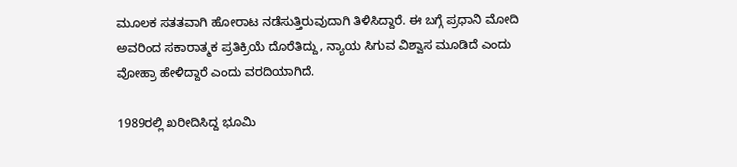ಮೂಲಕ ಸತತವಾಗಿ ಹೋರಾಟ ನಡೆಸುತ್ತಿರುವುದಾಗಿ ತಿಳಿಸಿದ್ದಾರೆ. ಈ ಬಗ್ಗೆ ಪ್ರಧಾನಿ ಮೋದಿ ಅವರಿಂದ ಸಕಾರಾತ್ಮಕ ಪ್ರತಿಕ್ರಿಯೆ ದೊರೆತಿದ್ದು, ನ್ಯಾಯ ಸಿಗುವ ವಿಶ್ವಾಸ ಮೂಡಿದೆ ಎಂದು ವೋಹ್ರಾ ಹೇಳಿದ್ದಾರೆ ಎಂದು ವರದಿಯಾಗಿದೆ.

1989ರಲ್ಲಿ ಖರೀದಿಸಿದ್ದ ಭೂಮಿ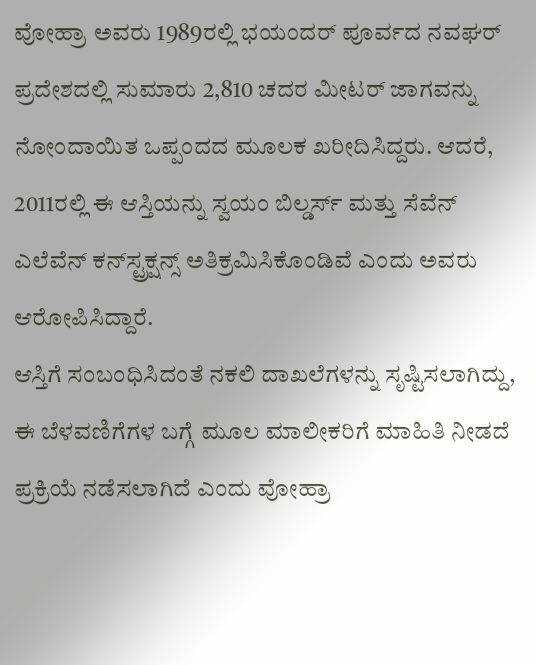ವೋಹ್ರಾ ಅವರು 1989ರಲ್ಲಿ ಭಯಂದರ್‌ ಪೂರ್ವದ ನವಘರ್‌ ಪ್ರದೇಶದಲ್ಲಿ ಸುಮಾರು 2,810 ಚದರ ಮೀಟರ್‌ ಜಾಗವನ್ನು ನೋಂದಾಯಿತ ಒಪ್ಪಂದದ ಮೂಲಕ ಖರೀದಿಸಿದ್ದರು. ಆದರೆ, 2011ರಲ್ಲಿ ಈ ಆಸ್ತಿಯನ್ನು ಸ್ವಯಂ ಬಿಲ್ಡರ್ಸ್‌ ಮತ್ತು ಸೆವೆನ್‌ ಎಲೆವೆನ್‌ ಕನ್‌ಸ್ಟ್ರಕ್ಷನ್ಸ್‌ ಅತಿಕ್ರಮಿಸಿಕೊಂಡಿವೆ ಎಂದು ಅವರು ಆರೋಪಿಸಿದ್ದಾರೆ.
ಆಸ್ತಿಗೆ ಸಂಬಂಧಿಸಿದಂತೆ ನಕಲಿ ದಾಖಲೆಗಳನ್ನು ಸೃಷ್ಟಿಸಲಾಗಿದ್ದು, ಈ ಬೆಳವಣಿಗೆಗಳ ಬಗ್ಗೆ ಮೂಲ ಮಾಲೀಕರಿಗೆ ಮಾಹಿತಿ ನೀಡದೆ ಪ್ರಕ್ರಿಯೆ ನಡೆಸಲಾಗಿದೆ ಎಂದು ವೋಹ್ರಾ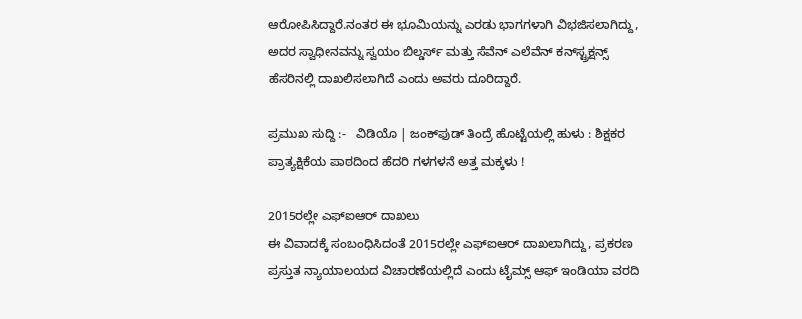ಆರೋಪಿಸಿದ್ದಾರೆ.ನಂತರ ಈ ಭೂಮಿಯನ್ನು ಎರಡು ಭಾಗಗಳಾಗಿ ವಿಭಜಿಸಲಾಗಿದ್ದು, ಅದರ ಸ್ವಾಧೀನವನ್ನು ಸ್ವಯಂ ಬಿಲ್ಡರ್ಸ್‌ ಮತ್ತು ಸೆವೆನ್‌ ಎಲೆವೆನ್‌ ಕನ್‌ಸ್ಟ್ರಕ್ಷನ್ಸ್‌ ಹೆಸರಿನಲ್ಲಿ ದಾಖಲಿಸಲಾಗಿದೆ ಎಂದು ಅವರು ದೂರಿದ್ದಾರೆ.

ಪ್ರಮುಖ ಸುದ್ದಿ :-   ವಿಡಿಯೊ | ಜಂಕ್‌ಫುಡ್‌ ತಿಂದ್ರೆ ಹೊಟ್ಟೆಯಲ್ಲಿ ಹುಳು : ಶಿಕ್ಷಕರ ಪ್ರಾತ್ಯಕ್ಷಿಕೆಯ ಪಾಠದಿಂದ ಹೆದರಿ ಗಳಗಳನೆ ಅತ್ತ ಮಕ್ಕಳು !

2015ರಲ್ಲೇ ಎಫ್‌ಐಆರ್‌ ದಾಖಲು
ಈ ವಿವಾದಕ್ಕೆ ಸಂಬಂಧಿಸಿದಂತೆ 2015ರಲ್ಲೇ ಎಫ್‌ಐಆರ್‌ ದಾಖಲಾಗಿದ್ದು, ಪ್ರಕರಣ ಪ್ರಸ್ತುತ ನ್ಯಾಯಾಲಯದ ವಿಚಾರಣೆಯಲ್ಲಿದೆ ಎಂದು ಟೈಮ್ಸ್‌ ಆಫ್‌ ಇಂಡಿಯಾ ವರದಿ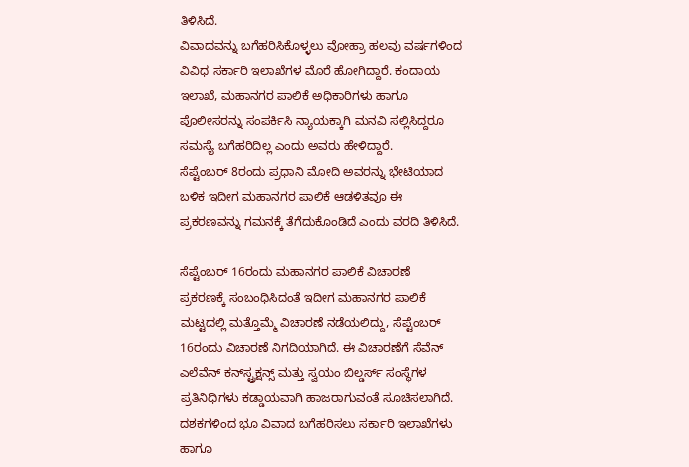ತಿಳಿಸಿದೆ.
ವಿವಾದವನ್ನು ಬಗೆಹರಿಸಿಕೊಳ್ಳಲು ವೋಹ್ರಾ ಹಲವು ವರ್ಷಗಳಿಂದ ವಿವಿಧ ಸರ್ಕಾರಿ ಇಲಾಖೆಗಳ ಮೊರೆ ಹೋಗಿದ್ದಾರೆ. ಕಂದಾಯ ಇಲಾಖೆ, ಮಹಾನಗರ ಪಾಲಿಕೆ ಅಧಿಕಾರಿಗಳು ಹಾಗೂ ಪೊಲೀಸರನ್ನು ಸಂಪರ್ಕಿಸಿ ನ್ಯಾಯಕ್ಕಾಗಿ ಮನವಿ ಸಲ್ಲಿಸಿದ್ದರೂ ಸಮಸ್ಯೆ ಬಗೆಹರಿದಿಲ್ಲ ಎಂದು ಅವರು ಹೇಳಿದ್ದಾರೆ.
ಸೆಪ್ಟೆಂಬರ್‌ 8ರಂದು ಪ್ರಧಾನಿ ಮೋದಿ ಅವರನ್ನು ಭೇಟಿಯಾದ ಬಳಿಕ ಇದೀಗ ಮಹಾನಗರ ಪಾಲಿಕೆ ಆಡಳಿತವೂ ಈ ಪ್ರಕರಣವನ್ನು ಗಮನಕ್ಕೆ ತೆಗೆದುಕೊಂಡಿದೆ ಎಂದು ವರದಿ ತಿಳಿಸಿದೆ.

ಸೆಪ್ಟೆಂಬರ್‌ 16ರಂದು ಮಹಾನಗರ ಪಾಲಿಕೆ ವಿಚಾರಣೆ
ಪ್ರಕರಣಕ್ಕೆ ಸಂಬಂಧಿಸಿದಂತೆ ಇದೀಗ ಮಹಾನಗರ ಪಾಲಿಕೆ ಮಟ್ಟದಲ್ಲಿ ಮತ್ತೊಮ್ಮೆ ವಿಚಾರಣೆ ನಡೆಯಲಿದ್ದು, ಸೆಪ್ಟೆಂಬರ್‌ 16ರಂದು ವಿಚಾರಣೆ ನಿಗದಿಯಾಗಿದೆ. ಈ ವಿಚಾರಣೆಗೆ ಸೆವೆನ್‌ ಎಲೆವೆನ್‌ ಕನ್‌ಸ್ಟ್ರಕ್ಷನ್ಸ್‌ ಮತ್ತು ಸ್ವಯಂ ಬಿಲ್ಡರ್ಸ್‌ ಸಂಸ್ಥೆಗಳ ಪ್ರತಿನಿಧಿಗಳು ಕಡ್ಡಾಯವಾಗಿ ಹಾಜರಾಗುವಂತೆ ಸೂಚಿಸಲಾಗಿದೆ.
ದಶಕಗಳಿಂದ ಭೂ ವಿವಾದ ಬಗೆಹರಿಸಲು ಸರ್ಕಾರಿ ಇಲಾಖೆಗಳು ಹಾಗೂ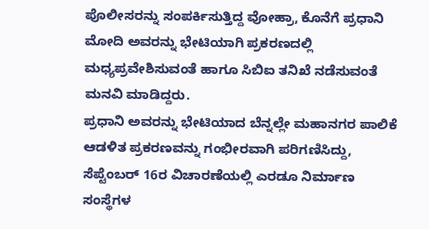ಪೊಲೀಸರನ್ನು ಸಂಪರ್ಕಿಸುತ್ತಿದ್ದ ವೋಹ್ರಾ, ಕೊನೆಗೆ ಪ್ರಧಾನಿ ಮೋದಿ ಅವರನ್ನು ಭೇಟಿಯಾಗಿ ಪ್ರಕರಣದಲ್ಲಿ ಮಧ್ಯಪ್ರವೇಶಿಸುವಂತೆ ಹಾಗೂ ಸಿಬಿಐ ತನಿಖೆ ನಡೆಸುವಂತೆ ಮನವಿ ಮಾಡಿದ್ದರು.
ಪ್ರಧಾನಿ ಅವರನ್ನು ಭೇಟಿಯಾದ ಬೆನ್ನಲ್ಲೇ ಮಹಾನಗರ ಪಾಲಿಕೆ ಆಡಳಿತ ಪ್ರಕರಣವನ್ನು ಗಂಭೀರವಾಗಿ ಪರಿಗಣಿಸಿದ್ದು, ಸೆಪ್ಟೆಂಬರ್‌ 16ರ ವಿಚಾರಣೆಯಲ್ಲಿ ಎರಡೂ ನಿರ್ಮಾಣ ಸಂಸ್ಥೆಗಳ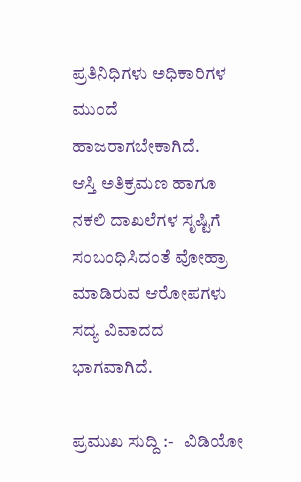ಪ್ರತಿನಿಧಿಗಳು ಅಧಿಕಾರಿಗಳ ಮುಂದೆ ಹಾಜರಾಗಬೇಕಾಗಿದೆ.
ಆಸ್ತಿ ಅತಿಕ್ರಮಣ ಹಾಗೂ ನಕಲಿ ದಾಖಲೆಗಳ ಸೃಷ್ಟಿಗೆ ಸಂಬಂಧಿಸಿದಂತೆ ವೋಹ್ರಾ ಮಾಡಿರುವ ಆರೋಪಗಳು ಸದ್ಯ ವಿವಾದದ ಭಾಗವಾಗಿದೆ.

ಪ್ರಮುಖ ಸುದ್ದಿ :-   ವಿಡಿಯೋ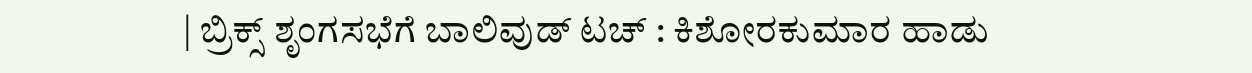| ಬ್ರಿಕ್ಸ್‌ ಶೃಂಗಸಭೆಗೆ ಬಾಲಿವುಡ್‌ ಟಚ್‌ : ಕಿಶೋರಕುಮಾರ ಹಾಡು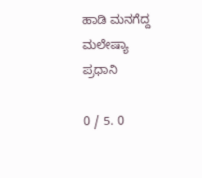ಹಾಡಿ ಮನಗೆದ್ದ ಮಲೇಷ್ಯಾ ಪ್ರಧಾನಿ

0 / 5. 0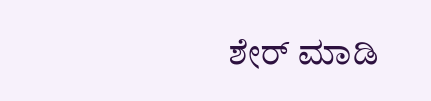ಶೇರ್ ಮಾಡಿ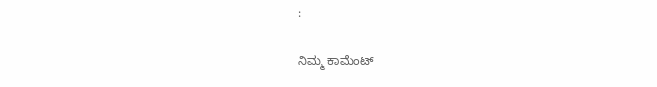:

ನಿಮ್ಮ ಕಾಮೆಂಟ್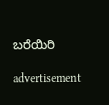ಬರೆಯಿರಿ

advertisement